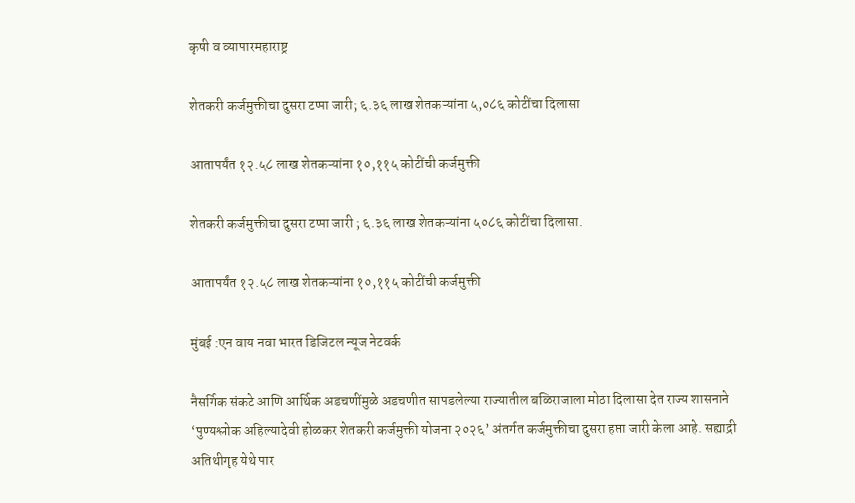कृषी व व्यापारमहाराष्ट्र

शेतकरी कर्जमुक्तीचा दुसरा टप्पा जारी; ६.३६ लाख शेतकऱ्यांना ५,०८६ कोटींचा दिलासा

आतापर्यंत १२.५८ लाख शेतकऱ्यांना १०,११५ कोटींची कर्जमुक्ती

शेतकरी कर्जमुक्तीचा दुसरा टप्पा जारी ; ६.३६ लाख शेतकऱ्यांना ५०८६ कोटींचा दिलासा.

आतापर्यंत १२.५८ लाख शेतकऱ्यांना १०,११५ कोटींची कर्जमुक्ती

मुंबई :एन वाय नवा भारत डिजिटल न्यूज नेटवर्क

नैसर्गिक संकटे आणि आर्थिक अडचणींमुळे अडचणीत सापडलेल्या राज्यातील बळिराजाला मोठा दिलासा देत राज्य शासनाने ‘पुण्यश्लोक अहिल्यादेवी होळकर शेतकरी कर्जमुक्ती योजना २०२६’ अंतर्गत कर्जमुक्तीचा दुसरा हप्ता जारी केला आहे. सह्याद्री अतिथीगृह येथे पार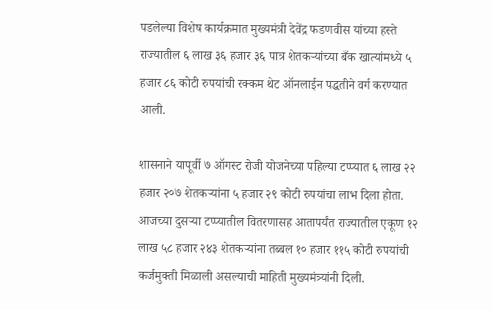पडलेल्या विशेष कार्यक्रमात मुख्यमंत्री देवेंद्र फडणवीस यांच्या हस्ते राज्यातील ६ लाख ३६ हजार ३६ पात्र शेतकऱ्यांच्या बँक खात्यांमध्ये ५ हजार ८६ कोटी रुपयांची रक्कम थेट ऑनलाईन पद्धतीने वर्ग करण्यात आली.

शासनाने यापूर्वी ७ ऑगस्ट रोजी योजनेच्या पहिल्या टप्प्यात ६ लाख २२ हजार २०७ शेतकऱ्यांना ५ हजार २९ कोटी रुपयांचा लाभ दिला होता. आजच्या दुसऱ्या टप्प्यातील वितरणासह आतापर्यंत राज्यातील एकूण १२ लाख ५८ हजार २४३ शेतकऱ्यांना तब्बल १० हजार ११५ कोटी रुपयांची कर्जमुक्ती मिळाली असल्याची माहिती मुख्यमंत्र्यांनी दिली.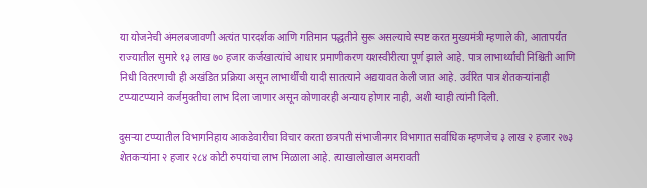या योजनेची अंमलबजावणी अत्यंत पारदर्शक आणि गतिमान पद्धतीने सुरू असल्याचे स्पष्ट करत मुख्यमंत्री म्हणाले की, आतापर्यंत राज्यातील सुमारे १३ लाख ७० हजार कर्जखात्यांचे आधार प्रमाणीकरण यशस्वीरीत्या पूर्ण झाले आहे. पात्र लाभार्थ्यांची निश्चिती आणि निधी वितरणाची ही अखंडित प्रक्रिया असून लाभार्थींची यादी सातत्याने अद्ययावत केली जात आहे. उर्वरित पात्र शेतकऱ्यांनाही टप्प्याटप्प्याने कर्जमुक्तीचा लाभ दिला जाणार असून कोणावरही अन्याय होणार नाही, अशी ग्वाही त्यांनी दिली.

दुसऱ्या टप्प्यातील विभागनिहाय आकडेवारीचा विचार करता छत्रपती संभाजीनगर विभागात सर्वाधिक म्हणजेच ३ लाख २ हजार २७३ शेतकऱ्यांना २ हजार २८४ कोटी रुपयांचा लाभ मिळाला आहे. त्याखालोखाल अमरावती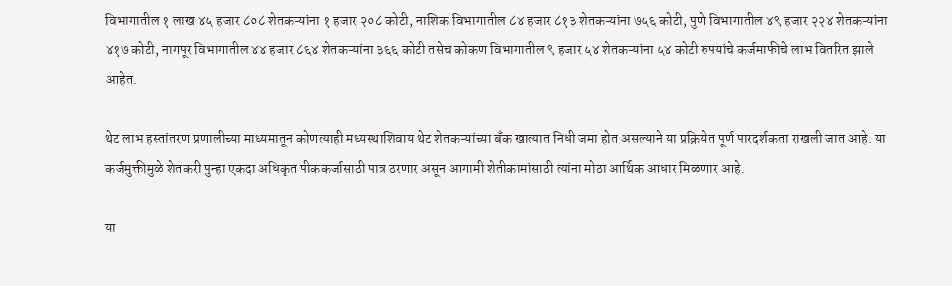विभागातील १ लाख ४५ हजार ८०८ शेतकऱ्यांना १ हजार २०८ कोटी, नाशिक विभागातील ८४ हजार ८१३ शेतकऱ्यांना ७५६ कोटी, पुणे विभागातील ४९ हजार २२४ शेतकऱ्यांना ४१७ कोटी, नागपूर विभागातील ४४ हजार ८६४ शेतकऱ्यांना ३६६ कोटी तसेच कोकण विभागातील ९ हजार ५४ शेतकऱ्यांना ५४ कोटी रुपयांचे कर्जमाफीचे लाभ वितरित झाले आहेत.

थेट लाभ हस्तांतरण प्रणालीच्या माध्यमातून कोणत्याही मध्यस्थाशिवाय थेट शेतकऱ्यांच्या बँक खात्यात निधी जमा होत असल्याने या प्रक्रियेत पूर्ण पारदर्शकता राखली जात आहे. या कर्जमुक्तीमुळे शेतकरी पुन्हा एकदा अधिकृत पीककर्जासाठी पात्र ठरणार असून आगामी शेतीकामांसाठी त्यांना मोठा आर्थिक आधार मिळणार आहे.

या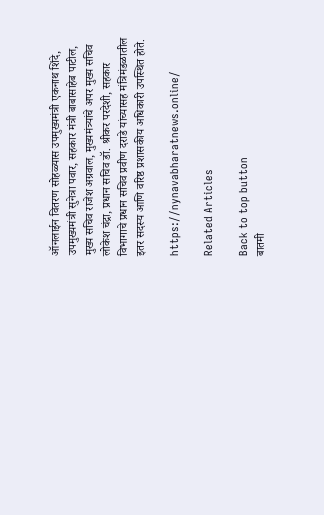ऑनलाईन वितरण सोहळ्यास उपमुख्यमंत्री एकनाथ शिंदे, उपमुख्यमंत्री सुनेत्रा पवार, सहकार मंत्री बाबासाहेब पाटील, मुख्य सचिव राजेश अग्रवाल, मुख्यमंत्र्यांचे अपर मुख्य सचिव लोकेश चंद्रा, प्रधान सचिव डॉ. श्रीकर परदेशी, सहकार विभागाचे प्रधान सचिव प्रवीण दराडे यांच्यासह मंत्रिमंडळातील इतर सदस्य आणि वरिष्ठ प्रशासकीय अधिकारी उपस्थित होते.

https://nynavabharatnews.online/

Related Articles

Back to top button
बातमी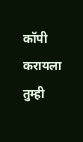कॉपी करायला तुम्ही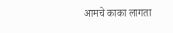आमचे काका लागता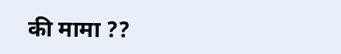की मामा ??